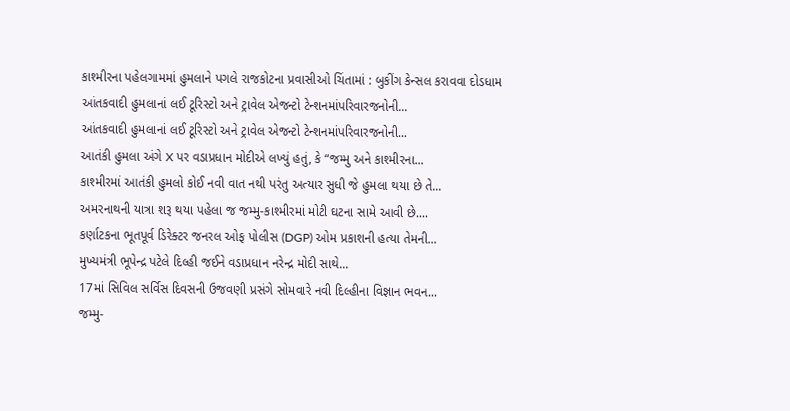કાશ્મીરના પહેલગામમાં હુમલાને પગલે રાજકોટના પ્રવાસીઓ ચિંતામાં : બુકીંગ કેન્સલ કરાવવા દોડધામ
આંતકવાદી હુમલાનાં લઈ ટૂરિસ્ટો અને ટ્રાવેલ એજન્ટો ટેન્શનમાંપરિવારજનોની...
આંતકવાદી હુમલાનાં લઈ ટૂરિસ્ટો અને ટ્રાવેલ એજન્ટો ટેન્શનમાંપરિવારજનોની...
આતંકી હુમલા અંગે X પર વડાપ્રધાન મોદીએ લખ્યું હતું, કે “જમ્મુ અને કાશ્મીરના...
કાશ્મીરમાં આતંકી હુમલો કોઈ નવી વાત નથી પરંતુ અત્યાર સુધી જે હુમલા થયા છે તે...
અમરનાથની યાત્રા શરૂ થયા પહેલા જ જમ્મુ-કાશ્મીરમાં મોટી ઘટના સામે આવી છે....
કર્ણાટકના ભૂતપૂર્વ ડિરેક્ટર જનરલ ઓફ પોલીસ (DGP) ઓમ પ્રકાશની હત્યા તેમની...
મુખ્યમંત્રી ભૂપેન્દ્ર પટેલે દિલ્હી જઈને વડાપ્રધાન નરેન્દ્ર મોદી સાથે...
17માં સિવિલ સર્વિસ દિવસની ઉજવણી પ્રસંગે સોમવારે નવી દિલ્હીના વિજ્ઞાન ભવન...
જમ્મુ-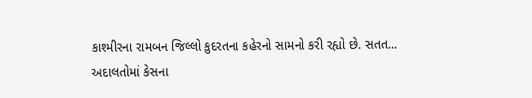કાશ્મીરના રામબન જિલ્લો કુદરતના કહેરનો સામનો કરી રહ્યો છે. સતત...
અદાલતોમાં કેસના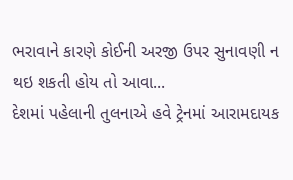ભરાવાને કારણે કોઈની અરજી ઉપર સુનાવણી ન થઇ શકતી હોય તો આવા...
દેશમાં પહેલાની તુલનાએ હવે ટ્રેનમાં આરામદાયક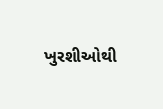ખુરશીઓથી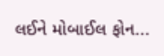લઈને મોબાઈલ ફોન...